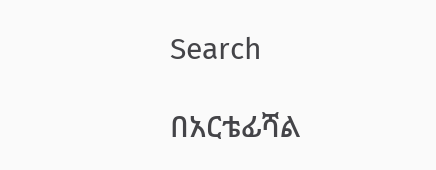Search

በአርቴፊሻል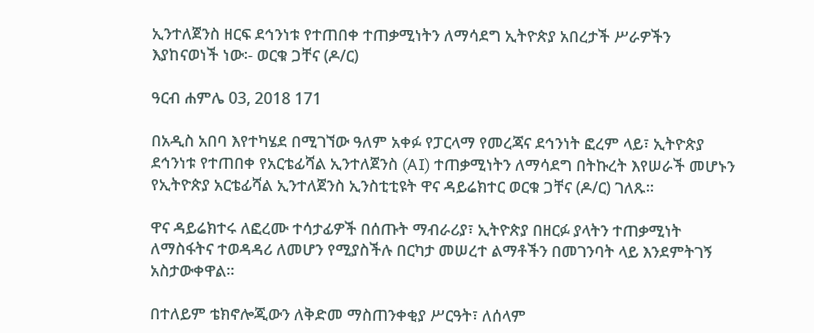ኢንተለጀንስ ዘርፍ ደኅንነቱ የተጠበቀ ተጠቃሚነትን ለማሳደግ ኢትዮጵያ አበረታች ሥራዎችን እያከናወነች ነው፡- ወርቁ ጋቸና (ዶ/ር)

ዓርብ ሐምሌ 03, 2018 171

በአዲስ አበባ እየተካሄደ በሚገኘው ዓለም አቀፉ የፓርላማ የመረጃና ደኅንነት ፎረም ላይ፣ ኢትዮጵያ ደኅንነቱ የተጠበቀ የአርቴፊሻል ኢንተለጀንስ (AI) ተጠቃሚነትን ለማሳደግ በትኩረት እየሠራች መሆኑን የኢትዮጵያ አርቴፊሻል ኢንተለጀንስ ኢንስቲቲዩት ዋና ዳይሬክተር ወርቁ ጋቸና (ዶ/ር) ገለጹ።

ዋና ዳይሬክተሩ ለፎረሙ ተሳታፊዎች በሰጡት ማብራሪያ፣ ኢትዮጵያ በዘርፉ ያላትን ተጠቃሚነት ለማስፋትና ተወዳዳሪ ለመሆን የሚያስችሉ በርካታ መሠረተ ልማቶችን በመገንባት ላይ እንደምትገኝ አስታውቀዋል።

በተለይም ቴክኖሎጂውን ለቅድመ ማስጠንቀቂያ ሥርዓት፣ ለሰላም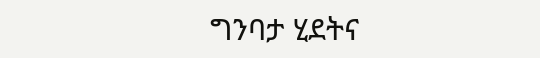ግንባታ ሂደትና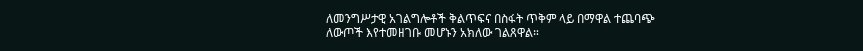ለመንግሥታዊ አገልግሎቶች ቅልጥፍና በስፋት ጥቅም ላይ በማዋል ተጨባጭ ለውጦች እየተመዘገቡ መሆኑን አክለው ገልጸዋል።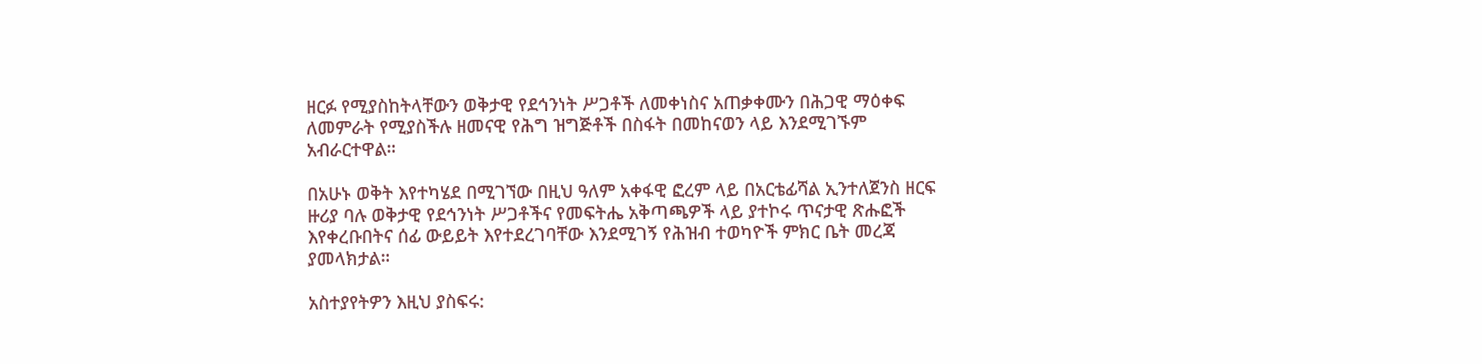ዘርፉ የሚያስከትላቸውን ወቅታዊ የደኅንነት ሥጋቶች ለመቀነስና አጠቃቀሙን በሕጋዊ ማዕቀፍ ለመምራት የሚያስችሉ ዘመናዊ የሕግ ዝግጅቶች በስፋት በመከናወን ላይ እንደሚገኙም አብራርተዋል።

በአሁኑ ወቅት እየተካሄደ በሚገኘው በዚህ ዓለም አቀፋዊ ፎረም ላይ በአርቴፊሻል ኢንተለጀንስ ዘርፍ ዙሪያ ባሉ ወቅታዊ የደኅንነት ሥጋቶችና የመፍትሔ አቅጣጫዎች ላይ ያተኮሩ ጥናታዊ ጽሑፎች እየቀረቡበትና ሰፊ ውይይት እየተደረገባቸው እንደሚገኝ የሕዝብ ተወካዮች ምክር ቤት መረጃ ያመላክታል።

አስተያየትዎን እዚህ ያስፍሩ: